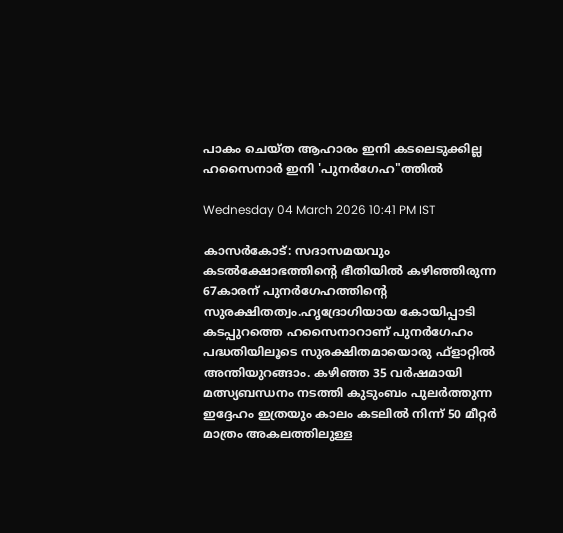പാകം ചെയ്ത ആഹാരം ഇനി കടലെടുക്കില്ല ഹസൈനാർ ഇനി 'പുനർഗേഹ"ത്തിൽ

Wednesday 04 March 2026 10:41 PM IST

കാസർകോട്: സദാസമയവും കടൽക്ഷോഭത്തിന്റെ ഭീതിയിൽ കഴിഞ്ഞിരുന്ന 67കാരന് പുനർഗേഹത്തിന്റെ സുരക്ഷിതത്വം.ഹൃദ്രോഗിയായ കോയിപ്പാടി കടപ്പുറത്തെ ഹസൈനാറാണ് പുനർഗേഹം പദ്ധതിയിലൂടെ സുരക്ഷിതമായൊരു ഫ്ളാറ്റിൽ അന്തിയുറങ്ങാം. കഴിഞ്ഞ 35 വർഷമായി മത്സ്യബന്ധനം നടത്തി കുടുംബം പുലർത്തുന്ന ഇദ്ദേഹം ഇത്രയും കാലം കടലിൽ നിന്ന് 50 മീറ്റർ മാത്രം അകലത്തിലുള്ള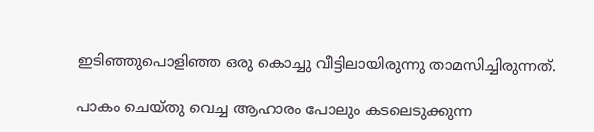ഇടിഞ്ഞുപൊളിഞ്ഞ ഒരു കൊച്ചു വീട്ടിലായിരുന്നു താമസിച്ചിരുന്നത്.

പാകം ചെയ്തു വെച്ച ആഹാരം പോലും കടലെടുക്കുന്ന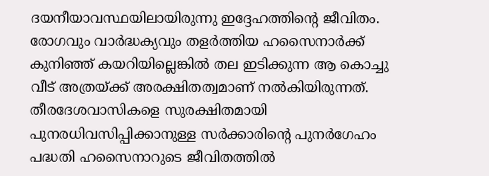ദയനീയാവസ്ഥയിലായിരുന്നു ഇദ്ദേഹത്തിന്റെ ജീവിതം. രോഗവും വാർദ്ധക്യവും തളർത്തിയ ഹസൈനാർക്ക് കുനിഞ്ഞ് കയറിയില്ലെങ്കിൽ തല ഇടിക്കുന്ന ആ കൊച്ചു വീട് അത്രയ്ക്ക് അരക്ഷിതത്വമാണ് നൽകിയിരുന്നത്. തീരദേശവാസികളെ സുരക്ഷിതമായി പുനരധിവസിപ്പിക്കാനുള്ള സർക്കാരിന്റെ പുനർഗേഹം പദ്ധതി ഹസൈനാറുടെ ജീവിതത്തിൽ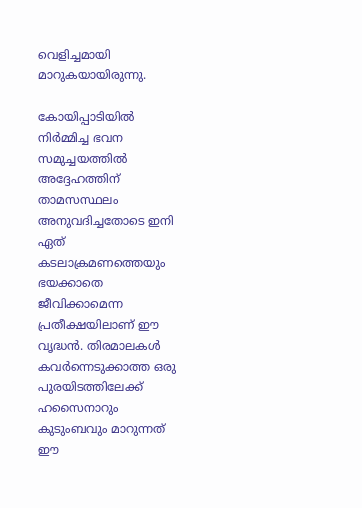വെളിച്ചമായി മാറുകയായിരുന്നു.

കോയിപ്പാടിയിൽ നിർമ്മിച്ച ഭവന സമുച്ചയത്തിൽ അദ്ദേഹത്തിന് താമസസ്ഥലം അനുവദിച്ചതോടെ ഇനി ഏത് കടലാക്രമണത്തെയും ഭയക്കാതെ ജീവിക്കാമെന്ന പ്രതീക്ഷയിലാണ് ഈ വൃദ്ധൻ. തിരമാലകൾ കവർന്നെടുക്കാത്ത ഒരു പുരയിടത്തിലേക്ക് ഹസൈനാറും കുടുംബവും മാറുന്നത് ഈ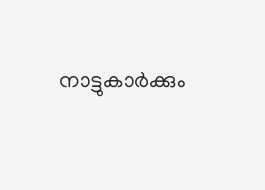നാട്ടുകാർക്കും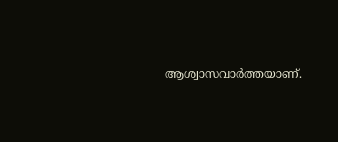ആശ്വാസവാർത്തയാണ്.